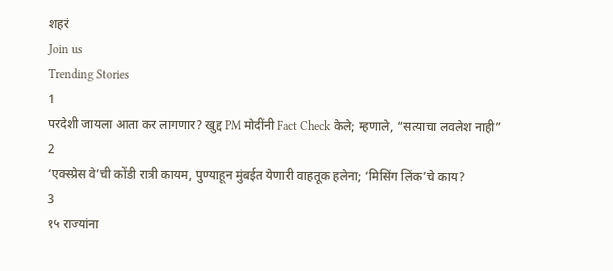शहरं
Join us
Trending Stories
1
परदेशी जायला आता कर लागणार? खुद्द PM मोदींनी Fact Check केले; म्हणाले, “सत्याचा लवलेश नाही”
2
‘एक्स्प्रेस वे’ची कोंडी रात्री कायम, पुण्याहून मुंबईत येणारी वाहतूक हलेना; ‘मिसिंग लिंक’चे काय?
3
१५ राज्यांना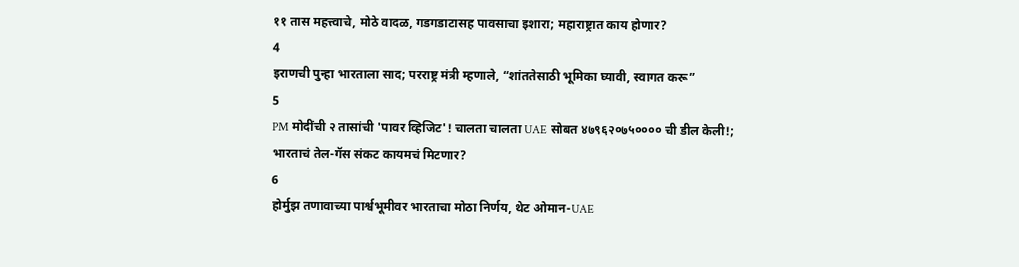११ तास महत्त्वाचे, मोठे वादळ, गडगडाटासह पावसाचा इशारा; महाराष्ट्रात काय होणार?
4
इराणची पुन्हा भारताला साद; परराष्ट्र मंत्री म्हणाले, “शांततेसाठी भूमिका घ्यावी, स्वागत करू”
5
PM मोदींची २ तासांची 'पावर व्हिजिट'! चालता चालता UAE सोबत ४७९६२०७५०००० ची डील केली!; भारताचं तेल-गॅस संकट कायमचं मिटणार?
6
होर्मुझ तणावाच्या पार्श्वभूमीवर भारताचा मोठा निर्णय, थेट ओमान-UAE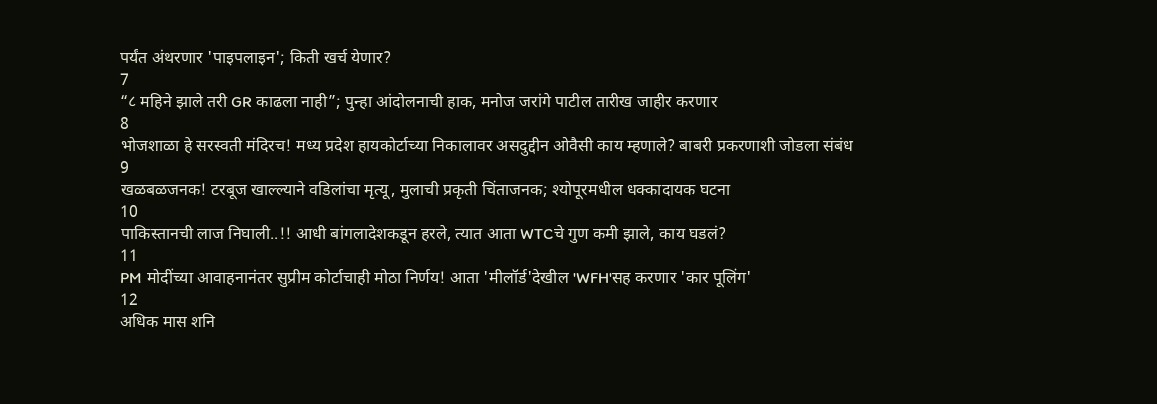पर्यंत अंथरणार 'पाइपलाइन'; किती खर्च येणार?
7
“८ महिने झाले तरी GR काढला नाही”; पुन्हा आंदोलनाची हाक, मनोज जरांगे पाटील तारीख जाहीर करणार
8
भोजशाळा हे सरस्वती मंदिरच! मध्य प्रदेश हायकोर्टाच्या निकालावर असदुद्दीन ओवैसी काय म्हणाले? बाबरी प्रकरणाशी जोडला संबंध
9
खळबळजनक! टरबूज खाल्ल्याने वडिलांचा मृत्यू, मुलाची प्रकृती चिंताजनक; श्योपूरमधील धक्कादायक घटना
10
पाकिस्तानची लाज निघाली..!! आधी बांगलादेशकडून हरले, त्यात आता WTCचे गुण कमी झाले, काय घडलं?
11
PM मोदींच्या आवाहनानंतर सुप्रीम कोर्टाचाही मोठा निर्णय! आता 'मीलॉर्ड'देखील 'WFH'सह करणार 'कार पूलिंग'
12
अधिक मास शनि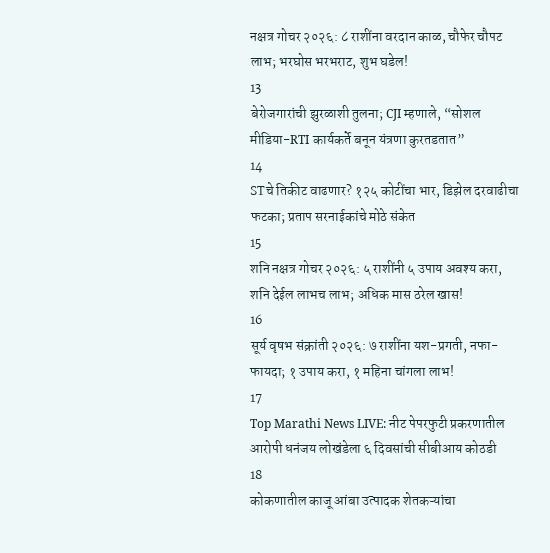नक्षत्र गोचर २०२६: ८ राशींना वरदान काळ, चौफेर चौपट लाभ; भरघोस भरभराट, शुभ घडेल!
13
बेरोजगारांची झुरळाशी तुलना; CJI म्हणाले, “सोशल मीडिया-RTI कार्यकर्ते बनून यंत्रणा कुरतडतात”
14
STचे तिकीट वाढणार? १२५ कोटींचा भार, डिझेल दरवाढीचा फटका; प्रताप सरनाईकांचे मोठे संकेत
15
शनि नक्षत्र गोचर २०२६: ५ राशींनी ५ उपाय अवश्य करा, शनि देईल लाभच लाभ; अधिक मास ठरेल खास!
16
सूर्य वृषभ संक्रांती २०२६: ७ राशींना यश-प्रगती, नफा-फायदा; १ उपाय करा, १ महिना चांगला लाभ!
17
Top Marathi News LIVE: नीट पेपरफुटी प्रकरणातील आरोपी धनंजय लोखंडेला ६ दिवसांची सीबीआय कोठडी
18
कोकणातील काजू आंबा उत्पादक शेतकऱ्यांचा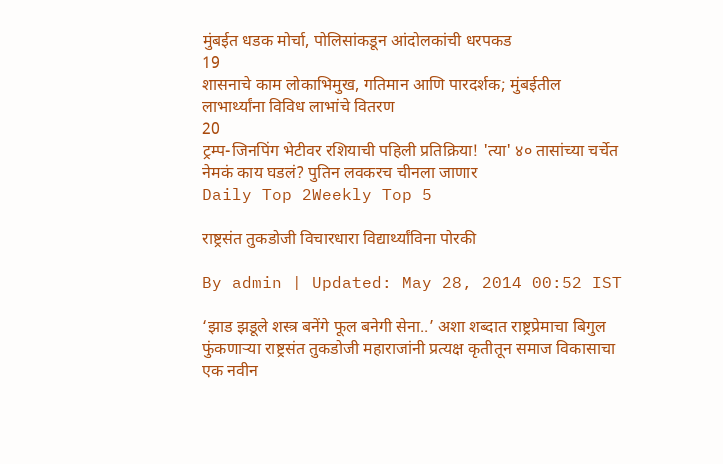मुंबईत धडक मोर्चा, पोलिसांकडून आंदोलकांची धरपकड
19
शासनाचे काम लोकाभिमुख, गतिमान आणि पारदर्शक; मुंबईतील लाभार्थ्यांना विविध लाभांचे वितरण
20
ट्रम्प-जिनपिंग भेटीवर रशियाची पहिली प्रतिक्रिया! 'त्या' ४० तासांच्या चर्चेत नेमकं काय घडलं? पुतिन लवकरच चीनला जाणार
Daily Top 2Weekly Top 5

राष्ट्रसंत तुकडोजी विचारधारा विद्यार्थ्यांविना पोरकी

By admin | Updated: May 28, 2014 00:52 IST

‘झाड झडूले शस्त्र बनेंगे फूल बनेगी सेना..’ अशा शब्दात राष्ट्रप्रेमाचा बिगुल फुंकणार्‍या राष्ट्रसंत तुकडोजी महाराजांनी प्रत्यक्ष कृतीतून समाज विकासाचा एक नवीन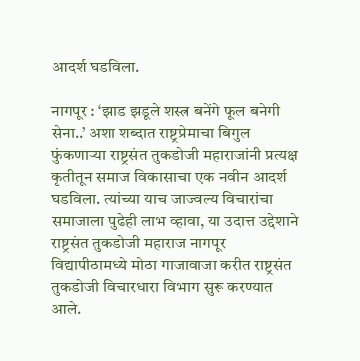आदर्श घडविला.

नागपूर : ‘झाड झडूले शस्त्र बनेंगे फूल बनेगी सेना..’ अशा शब्दात राष्ट्रप्रेमाचा बिगुल फुंकणार्‍या राष्ट्रसंत तुकडोजी महाराजांनी प्रत्यक्ष कृतीतून समाज विकासाचा एक नवीन आदर्श घडविला. त्यांच्या याच जाज्वल्य विचारांचा समाजाला पुढेही लाभ व्हावा, या उदात्त उद्देशाने राष्ट्रसंत तुकडोजी महाराज नागपूर विद्यापीठामध्ये मोठा गाजावाजा करीत राष्ट्रसंत तुकडोजी विचारधारा विभाग सुरू करण्यात आले.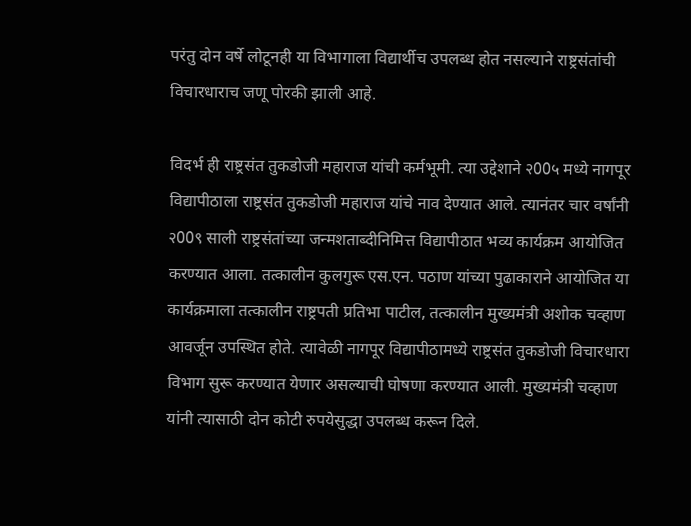परंतु दोन वर्षे लोटूनही या विभागाला विद्यार्थीच उपलब्ध होत नसल्याने राष्ट्रसंतांची विचारधाराच जणू पोरकी झाली आहे.

विदर्भ ही राष्ट्रसंत तुकडोजी महाराज यांची कर्मभूमी. त्या उद्देशाने २00५ मध्ये नागपूर विद्यापीठाला राष्ट्रसंत तुकडोजी महाराज यांचे नाव देण्यात आले. त्यानंतर चार वर्षांनी २00९ साली राष्ट्रसंतांच्या जन्मशताब्दीनिमित्त विद्यापीठात भव्य कार्यक्रम आयोजित करण्यात आला. तत्कालीन कुलगुरू एस.एन. पठाण यांच्या पुढाकाराने आयोजित या कार्यक्रमाला तत्कालीन राष्ट्रपती प्रतिभा पाटील, तत्कालीन मुख्यमंत्री अशोक चव्हाण आवर्जून उपस्थित होते. त्यावेळी नागपूर विद्यापीठामध्ये राष्ट्रसंत तुकडोजी विचारधारा विभाग सुरू करण्यात येणार असल्याची घोषणा करण्यात आली. मुख्यमंत्री चव्हाण यांनी त्यासाठी दोन कोटी रुपयेसुद्धा उपलब्ध करून दिले.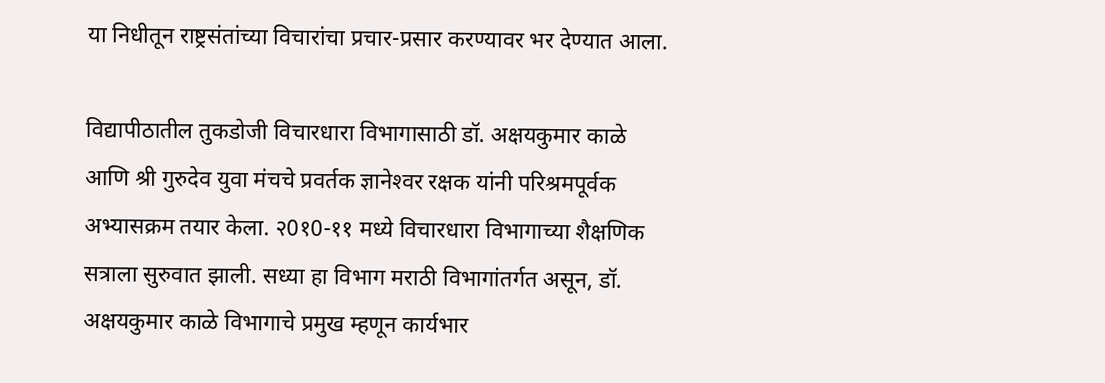या निधीतून राष्ट्रसंतांच्या विचारांचा प्रचार-प्रसार करण्यावर भर देण्यात आला.

विद्यापीठातील तुकडोजी विचारधारा विभागासाठी डॉ. अक्षयकुमार काळे आणि श्री गुरुदेव युवा मंचचे प्रवर्तक ज्ञानेश्‍वर रक्षक यांनी परिश्रमपूर्वक अभ्यासक्रम तयार केला. २0१0-११ मध्ये विचारधारा विभागाच्या शैक्षणिक सत्राला सुरुवात झाली. सध्या हा विभाग मराठी विभागांतर्गत असून, डॉ. अक्षयकुमार काळे विभागाचे प्रमुख म्हणून कार्यभार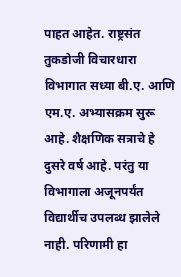पाहत आहेत. राष्ट्रसंत तुकडोजी विचारधारा विभागात सध्या बी.ए. आणि एम.ए. अभ्यासक्रम सुरू आहे. शैक्षणिक सत्राचे हे दुसरे वर्ष आहे. परंतु या विभागाला अजूनपर्यंत विद्यार्थीच उपलब्ध झालेले नाही. परिणामी हा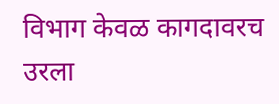विभाग केवळ कागदावरच उरला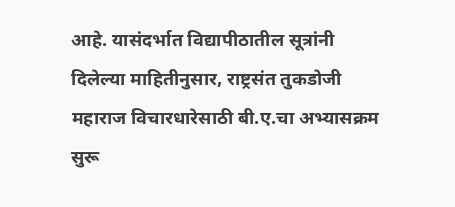आहे. यासंदर्भात विद्यापीठातील सूत्रांनी दिलेल्या माहितीनुसार, राष्ट्रसंत तुकडोजी महाराज विचारधारेसाठी बी.ए.चा अभ्यासक्रम सुरू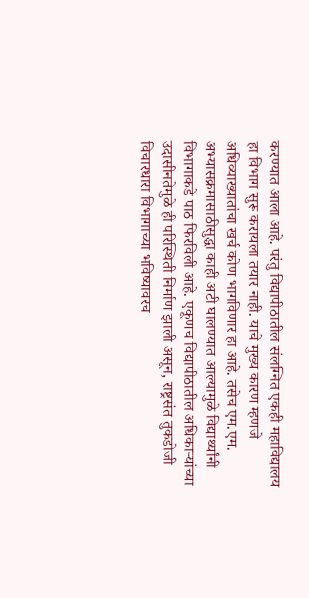करण्यात आला आहे. परंतु विद्यापीठातील संलग्नित एकही महाविद्यालय हा विभाग सुरू करायला तयार नाही. याचे मुख्य कारण म्हणजे अधिव्याख्यातांचा खर्च कोण भागविणार हा आहे. तसेच एम.एम. अभ्यासक्रमासाठीसुद्धा काही अटी घालण्यात आल्यामुळे विद्यार्थ्यांनी विभागाकडे पाठ फिरविली आहे. एकूणच विद्यापीठातील अधिकार्‍यांच्या उदासीनतेमुळे ही परिस्थिती निर्माण झाली असून, राष्ट्रसंत तुकडोजी विचारधारा विभागाच्या भविष्यावरच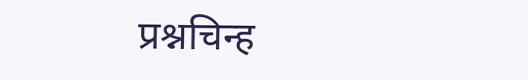प्रश्नचिन्ह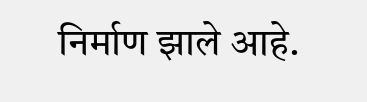निर्माण झाले आहे.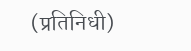(प्रतिनिधी)